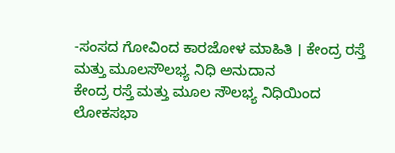-ಸಂಸದ ಗೋವಿಂದ ಕಾರಜೋಳ ಮಾಹಿತಿ । ಕೇಂದ್ರ ರಸ್ತೆ ಮತ್ತು ಮೂಲಸೌಲಭ್ಯ ನಿಧಿ ಅನುದಾನ
ಕೇಂದ್ರ ರಸ್ತೆ ಮತ್ತು ಮೂಲ ಸೌಲಭ್ಯ ನಿಧಿಯಿಂದ ಲೋಕಸಭಾ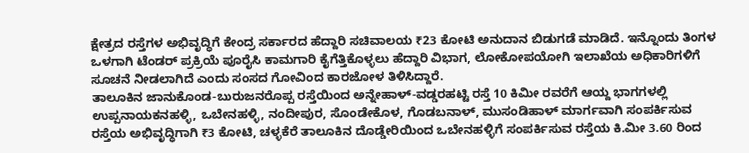ಕ್ಷೇತ್ರದ ರಸ್ತೆಗಳ ಅಭಿವೃದ್ಧಿಗೆ ಕೇಂದ್ರ ಸರ್ಕಾರದ ಹೆದ್ದಾರಿ ಸಚಿವಾಲಯ ₹23 ಕೋಟಿ ಅನುದಾನ ಬಿಡುಗಡೆ ಮಾಡಿದೆ. ಇನ್ನೊಂದು ತಿಂಗಳ ಒಳಗಾಗಿ ಟೆಂಡರ್ ಪ್ರಕ್ರಿಯೆ ಪೂರೈಸಿ ಕಾಮಗಾರಿ ಕೈಗೆತ್ತಿಕೊಳ್ಳಲು ಹೆದ್ದಾರಿ ವಿಭಾಗ, ಲೋಕೋಪಯೋಗಿ ಇಲಾಖೆಯ ಅಧಿಕಾರಿಗಳಿಗೆ ಸೂಚನೆ ನೀಡಲಾಗಿದೆ ಎಂದು ಸಂಸದ ಗೋವಿಂದ ಕಾರಜೋಳ ತಿಳಿಸಿದ್ದಾರೆ.
ತಾಲೂಕಿನ ಜಾನುಕೊಂಡ-ಬುರುಜನರೊಪ್ಪ ರಸ್ತೆಯಿಂದ ಅನ್ನೇಹಾಳ್-ವಡ್ಡರಹಟ್ಟಿ ರಸ್ತೆ 10 ಕಿಮೀ ರವರೆಗೆ ಆಯ್ದ ಭಾಗಗಳಲ್ಲಿ ಉಪ್ಪನಾಯಕನಹಳ್ಳಿ, ಒಬೇನಹಳ್ಳಿ, ನಂದೀಪುರ, ಸೊಂಡೇಕೊಳ, ಗೊಡಬನಾಳ್, ಮುಸಂಡಿಹಾಳ್ ಮಾರ್ಗವಾಗಿ ಸಂಪರ್ಕಿಸುವ ರಸ್ತೆಯ ಅಭಿವೃದ್ಧಿಗಾಗಿ ₹3 ಕೋಟಿ, ಚಳ್ಳಕೆರೆ ತಾಲೂಕಿನ ದೊಡ್ಡೇರಿಯಿಂದ ಒಬೇನಹಳ್ಳಿಗೆ ಸಂಪರ್ಕಿಸುವ ರಸ್ತೆಯ ಕಿ.ಮೀ 3.60 ರಿಂದ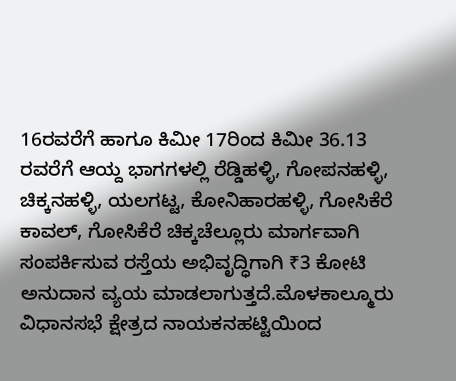16ರವರೆಗೆ ಹಾಗೂ ಕಿಮೀ 17ರಿಂದ ಕಿಮೀ 36.13 ರವರೆಗೆ ಆಯ್ದ ಭಾಗಗಳಲ್ಲಿ ರೆಡ್ಡಿಹಳ್ಳಿ, ಗೋಪನಹಳ್ಳಿ, ಚಿಕ್ಕನಹಳ್ಳಿ, ಯಲಗಟ್ಟ, ಕೋನಿಹಾರಹಳ್ಳಿ, ಗೋಸಿಕೆರೆ ಕಾವಲ್, ಗೋಸಿಕೆರೆ ಚಿಕ್ಕಚೆಲ್ಲೂರು ಮಾರ್ಗವಾಗಿ ಸಂಪರ್ಕಿಸುವ ರಸ್ತೆಯ ಅಭಿವೃದ್ಧಿಗಾಗಿ ₹3 ಕೋಟಿ ಅನುದಾನ ವ್ಯಯ ಮಾಡಲಾಗುತ್ತದೆ.ಮೊಳಕಾಲ್ಮೂರು ವಿಧಾನಸಭೆ ಕ್ಷೇತ್ರದ ನಾಯಕನಹಟ್ಟಿಯಿಂದ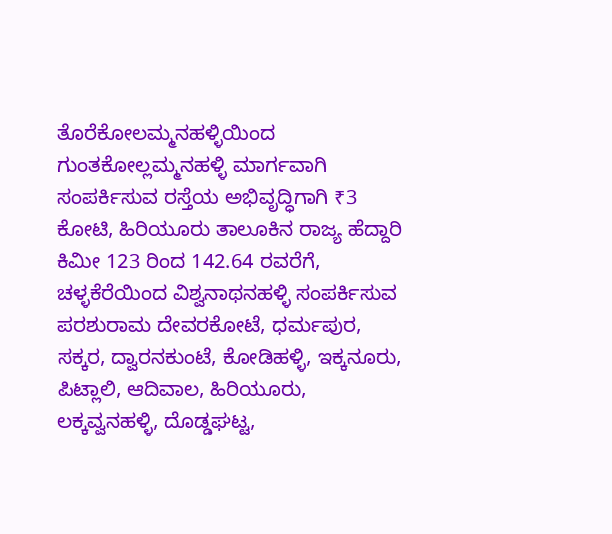ತೊರೆಕೋಲಮ್ಮನಹಳ್ಳಿಯಿಂದ ಗುಂತಕೋಲ್ಲಮ್ಮನಹಳ್ಳಿ ಮಾರ್ಗವಾಗಿ ಸಂಪರ್ಕಿಸುವ ರಸ್ತೆಯ ಅಭಿವೃದ್ಧಿಗಾಗಿ ₹3 ಕೋಟಿ, ಹಿರಿಯೂರು ತಾಲೂಕಿನ ರಾಜ್ಯ ಹೆದ್ದಾರಿ ಕಿಮೀ 123 ರಿಂದ 142.64 ರವರೆಗೆ, ಚಳ್ಳಕೆರೆಯಿಂದ ವಿಶ್ವನಾಥನಹಳ್ಳಿ ಸಂಪರ್ಕಿಸುವ ಪರಶುರಾಮ ದೇವರಕೋಟೆ, ಧರ್ಮಪುರ, ಸಕ್ಕರ, ದ್ವಾರನಕುಂಟೆ, ಕೋಡಿಹಳ್ಳಿ, ಇಕ್ಕನೂರು, ಪಿಟ್ಲಾಲಿ, ಆದಿವಾಲ, ಹಿರಿಯೂರು, ಲಕ್ಕವ್ವನಹಳ್ಳಿ, ದೊಡ್ಡಘಟ್ಟ,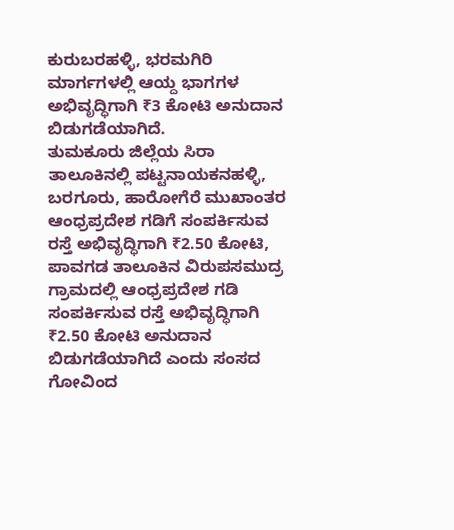ಕುರುಬರಹಳ್ಳಿ, ಭರಮಗಿರಿ ಮಾರ್ಗಗಳಲ್ಲಿ ಆಯ್ದ ಭಾಗಗಳ ಅಭಿವೃದ್ಧಿಗಾಗಿ ₹3 ಕೋಟಿ ಅನುದಾನ ಬಿಡುಗಡೆಯಾಗಿದೆ.
ತುಮಕೂರು ಜಿಲ್ಲೆಯ ಸಿರಾ ತಾಲೂಕಿನಲ್ಲಿ ಪಟ್ಟನಾಯಕನಹಳ್ಳಿ, ಬರಗೂರು, ಹಾರೋಗೆರೆ ಮುಖಾಂತರ ಆಂಧ್ರಪ್ರದೇಶ ಗಡಿಗೆ ಸಂಪರ್ಕಿಸುವ ರಸ್ತೆ ಅಭಿವೃದ್ಧಿಗಾಗಿ ₹2.50 ಕೋಟಿ, ಪಾವಗಡ ತಾಲೂಕಿನ ವಿರುಪಸಮುದ್ರ ಗ್ರಾಮದಲ್ಲಿ ಆಂಧ್ರಪ್ರದೇಶ ಗಡಿ ಸಂಪರ್ಕಿಸುವ ರಸ್ತೆ ಅಭಿವೃದ್ಧಿಗಾಗಿ ₹2.50 ಕೋಟಿ ಅನುದಾನ ಬಿಡುಗಡೆಯಾಗಿದೆ ಎಂದು ಸಂಸದ ಗೋವಿಂದ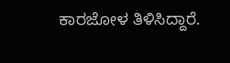ಕಾರಜೋಳ ತಿಳಿಸಿದ್ದಾರೆ.